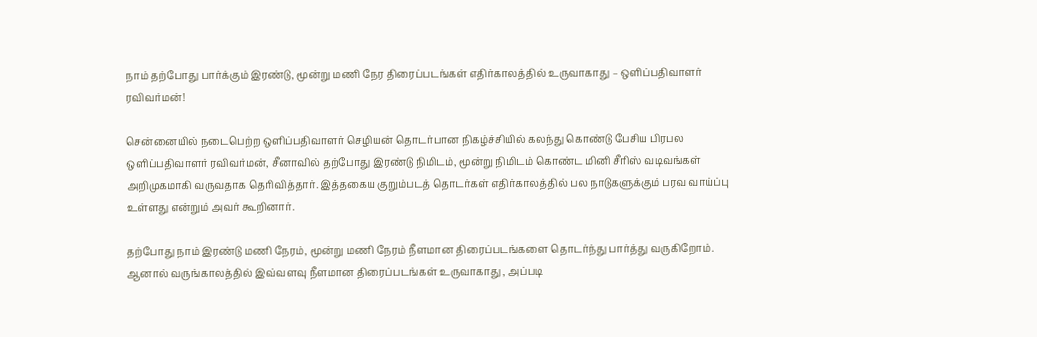நாம் தற்போது பார்க்கும் இரண்டு, மூன்று மணி நேர திரைப்படங்கள் எதிர்காலத்தில் உருவாகாது – ஒளிப்பதிவாளர் ரவிவர்மன்!

சென்னையில் நடைபெற்ற ஒளிப்பதிவாளர் செழியன் தொடர்பான நிகழ்ச்சியில் கலந்து கொண்டு பேசிய பிரபல ஒளிப்பதிவாளர் ரவிவர்மன், சீனாவில் தற்போது இரண்டு நிமிடம், மூன்று நிமிடம் கொண்ட மினி சீரிஸ் வடிவங்கள் அறிமுகமாகி வருவதாக தெரிவித்தார். இத்தகைய குறும்படத் தொடர்கள் எதிர்காலத்தில் பல நாடுகளுக்கும் பரவ வாய்ப்பு உள்ளது என்றும் அவர் கூறினார்.

தற்போது நாம் இரண்டு மணி நேரம், மூன்று மணி நேரம் நீளமான திரைப்படங்களை தொடர்ந்து பார்த்து வருகிறோம். ஆனால் வருங்காலத்தில் இவ்வளவு நீளமான திரைப்படங்கள் உருவாகாது , அப்படி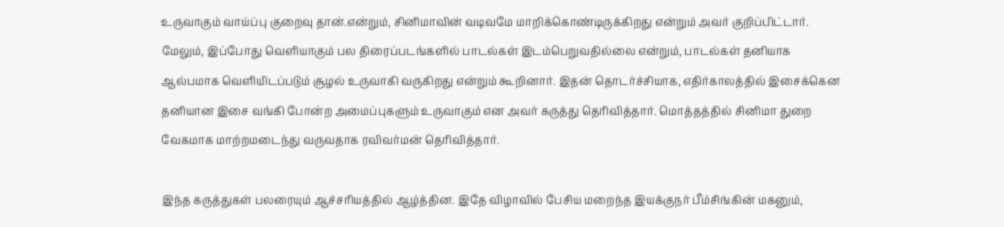உருவாகும் வாய்ப்பு குறைவு தான்.என்றும், சினிமாவின் வடிவமே மாறிக்கொண்டிருக்கிறது என்றும் அவர் குறிப்பிட்டார். மேலும், இப்போது வெளியாகும் பல திரைப்படங்களில் பாடல்கள் இடம்பெறுவதில்லை என்றும், பாடல்கள் தனியாக ஆல்பமாக வெளியிடப்படும் சூழல் உருவாகி வருகிறது என்றும் கூறினார். இதன் தொடர்ச்சியாக, எதிர்காலத்தில் இசைக்கென தனியான இசை வங்கி போன்ற அமைப்புகளும் உருவாகும் என அவர் கருத்து தெரிவித்தார். மொத்தத்தில் சினிமா துறை வேகமாக மாற்றமடைந்து வருவதாக ரவிவர்மன் தெரிவித்தார்.

இந்த கருத்துகள் பலரையும் ஆச்சரியத்தில் ஆழ்த்தின. இதே விழாவில் பேசிய மறைந்த இயக்குநர் பீம்சிங்கின் மகனும்,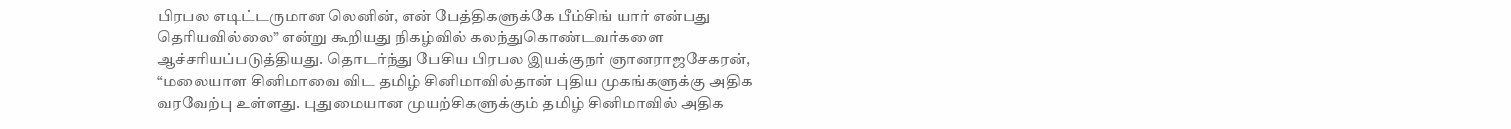பிரபல எடிட்டருமான லெனின், என் பேத்திகளுக்கே பீம்சிங் யார் என்பது தெரியவில்லை” என்று கூறியது நிகழ்வில் கலந்துகொண்டவர்களை ஆச்சரியப்படுத்தியது. தொடர்ந்து பேசிய பிரபல இயக்குநர் ஞானராஜசேகரன், “மலையாள சினிமாவை விட தமிழ் சினிமாவில்தான் புதிய முகங்களுக்கு அதிக வரவேற்பு உள்ளது. புதுமையான முயற்சிகளுக்கும் தமிழ் சினிமாவில் அதிக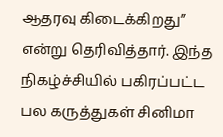ஆதரவு கிடைக்கிறது” என்று தெரிவித்தார். இந்த நிகழ்ச்சியில் பகிரப்பட்ட பல கருத்துகள் சினிமா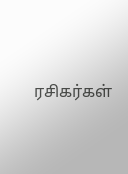ரசிகர்கள்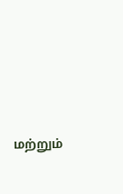மற்றும்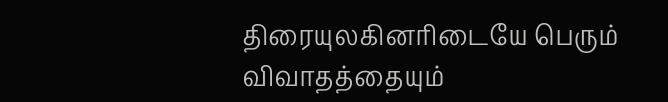திரையுலகினரிடையே பெரும் விவாதத்தையும்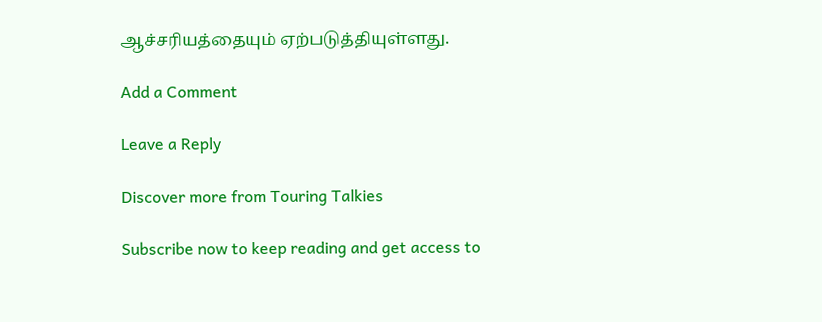ஆச்சரியத்தையும் ஏற்படுத்தியுள்ளது.

Add a Comment

Leave a Reply

Discover more from Touring Talkies

Subscribe now to keep reading and get access to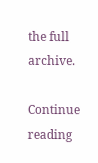the full archive.

Continue reading